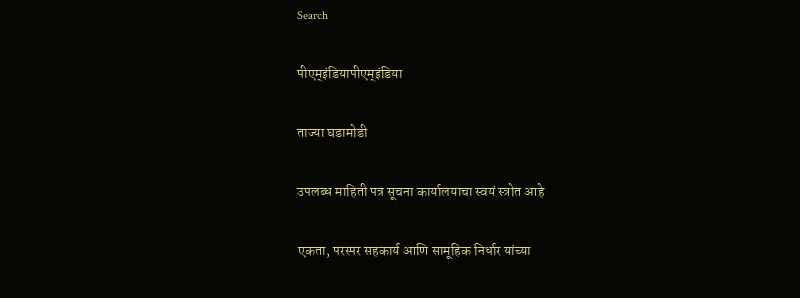Search

पीएम्इंडियापीएम्इंडिया

ताज्या घडामोडी

उपलब्ध माहिती पत्र सूचना कार्यालयाचा स्वयं स्त्रोत आहे

एकता, परस्पर सहकार्य आणि सामूहिक निर्धार यांच्या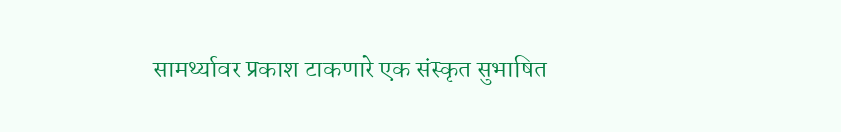सामर्थ्यावर प्रकाश टाकणारे एक संस्कृत सुभाषित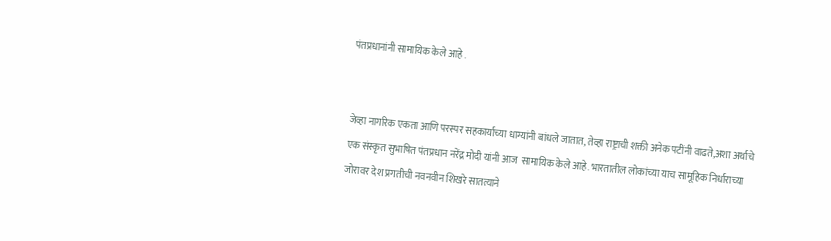पंतप्रधानांनी सामायिक केले आहे .


जेव्हा नागरिक एकता आणि परस्पर सहकार्याच्या धाग्यांनी बांधले जातात, तेव्हा राष्ट्राची शक्ती अनेक पटींनी वाढते,अशा अर्थाचे एक संस्कृत सुभाषित पंतप्रधान नरेंद्र मोदी यांनी आज  सामायिक केले आहे. भारतातील लोकांच्या याच सामूहिक निर्धाराच्या जोरावर देश प्रगतीची नवनवीन शिखरे सातत्याने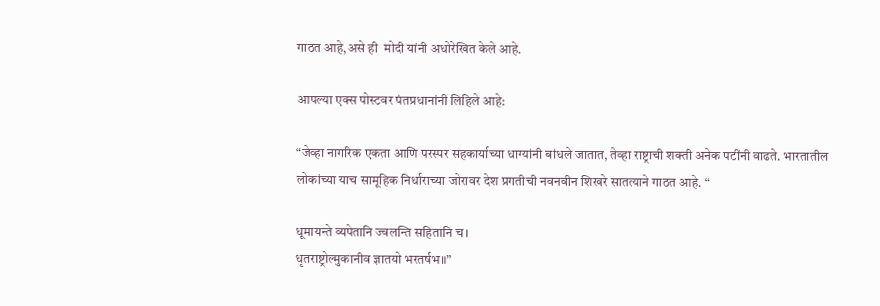गाठत आहे,असे ही  मोदी यांनी अधोरेखित केले आहे.

आपल्या एक्स पोस्टवर पंतप्रधानांनी लिहिले आहे:

“जेव्हा नागरिक एकता आणि परस्पर सहकार्याच्या धाग्यांनी बांधले जातात, तेव्हा राष्ट्राची शक्ती अनेक पटींनी वाढते. भारतातील लोकांच्या याच सामूहिक निर्धाराच्या जोरावर देश प्रगतीची नवनवीन शिखरे सातत्याने गाठत आहे. “

धूमायन्ते व्यपेतानि ज्वलन्ति सहितानि च।
धृतराष्ट्रोल्मुकानीव ज्ञातयो भरतर्षभ॥”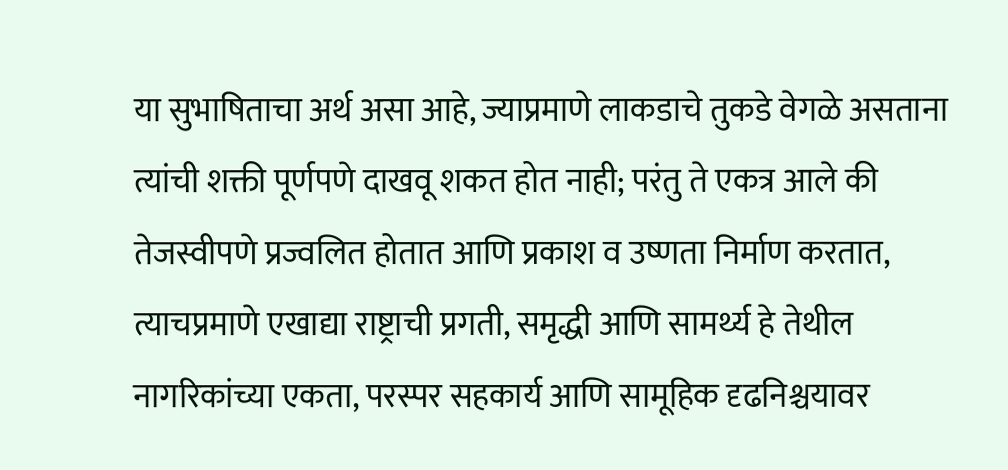या सुभाषिताचा अर्थ असा आहे, ज्याप्रमाणे लाकडाचे तुकडे वेगळे असताना त्यांची शक्ती पूर्णपणे दाखवू शकत होत नाही; परंतु ते एकत्र आले की तेजस्वीपणे प्रज्वलित होतात आणि प्रकाश व उष्णता निर्माण करतात, त्याचप्रमाणे एखाद्या राष्ट्राची प्रगती, समृद्धी आणि सामर्थ्य हे तेथील नागरिकांच्या एकता, परस्पर सहकार्य आणि सामूहिक दृढनिश्चयावर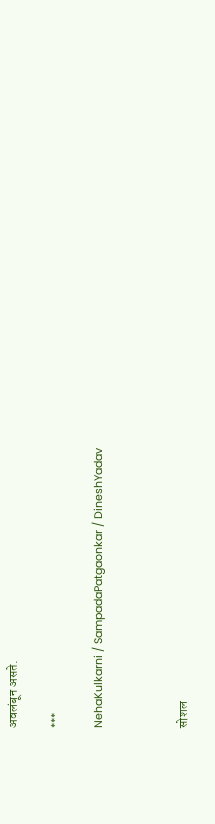अवलंबून असते.

***

NehaKulkarni / SampadaPatgaonkar / DineshYadav



सोशल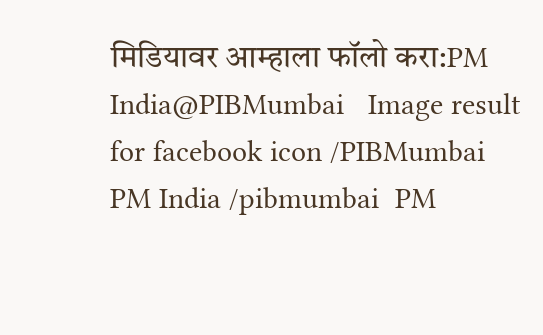मिडियावर आम्हाला फॉलो करा:PM India@PIBMumbai   Image result for facebook icon /PIBMumbai   PM India /pibmumbai  PM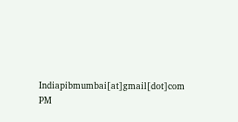Indiapibmumbai[at]gmail[dot]com  PM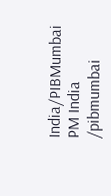India/PIBMumbai   PM India /pibmumbai